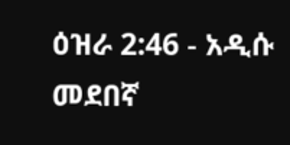ዕዝራ 2:46 - አዲሱ መደበኛ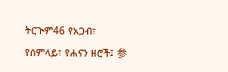ትርጒም46 የአጋብ፣ የሰምላይ፣ የሐናን ዘሮች፤ 参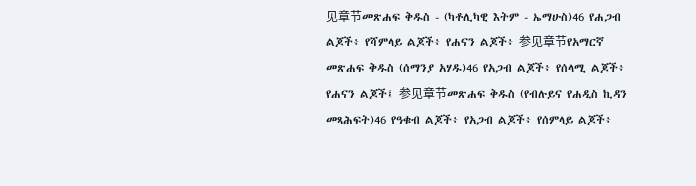见章节መጽሐፍ ቅዱስ - (ካቶሊካዊ እትም - ኤማሁስ)46 የሐጋብ ልጆች፥ የሻምላይ ልጆች፥ የሐናን ልጆች፥ 参见章节የአማርኛ መጽሐፍ ቅዱስ (ሰማንያ አሃዱ)46 የአጋብ ልጆች፥ የሰላሚ ልጆች፥ የሐናን ልጆች፤ 参见章节መጽሐፍ ቅዱስ (የብሉይና የሐዲስ ኪዳን መጻሕፍት)46 የዓቁብ ልጆች፥ የአጋብ ልጆች፥ የሰምላይ ልጆች፥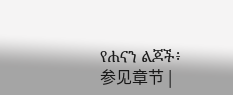የሐናን ልጆች፥ 参见章节 |